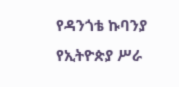የዳንጎቴ ኩባንያ የኢትዮጵያ ሥራ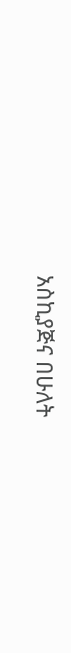አስኪያጅና በሁለት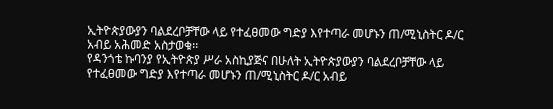ኢትዮጵያውያን ባልደረቦቻቸው ላይ የተፈፀመው ግድያ እየተጣራ መሆኑን ጠ/ሚኒስትር ዶ/ር አብይ አሕመድ አስታወቁ፡፡
የዳንጎቴ ኩባንያ የኢትዮጵያ ሥራ አስኪያጅና በሁለት ኢትዮጵያውያን ባልደረቦቻቸው ላይ የተፈፀመው ግድያ እየተጣራ መሆኑን ጠ/ሚኒስትር ዶ/ር አብይ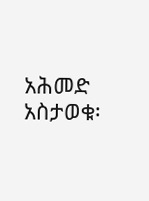አሕመድ አስታወቁ፡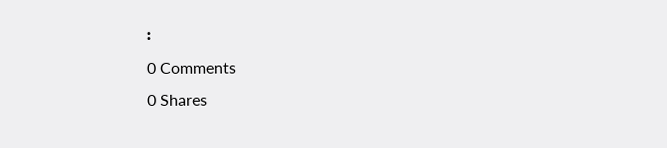፡
0 Comments
0 Shares